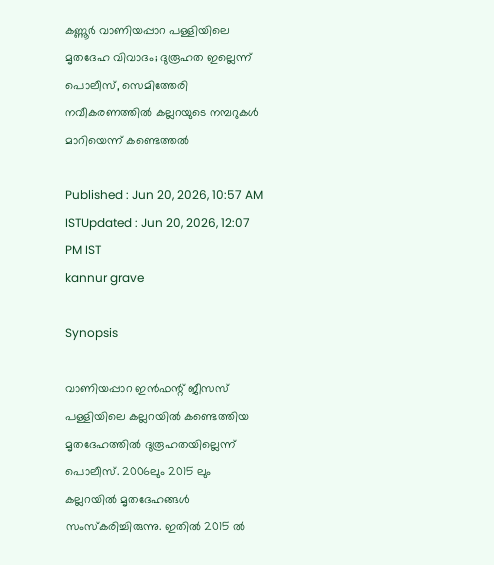കണ്ണൂർ വാണിയപ്പാറ പള്ളിയിലെ മൃതദേഹ വിവാദം; ദുരൂഹത ഇല്ലെന്ന് പൊലീസ്, സെമിത്തേരി നവീകരണത്തില്‍ കല്ലറയുടെ നമ്പറുകൾ മാറിയെന്ന് കണ്ടെത്തല്‍

Published : Jun 20, 2026, 10:57 AM ISTUpdated : Jun 20, 2026, 12:07 PM IST
kannur grave

Synopsis

വാണിയപ്പാറ ഇൻഫന്റ് ജീസസ് പള്ളിയിലെ കല്ലറയിൽ കണ്ടെത്തിയ മൃതദേഹത്തിൽ ദുരൂഹതയില്ലെന്ന് പൊലീസ്. 2006ലും 2015 ലും കല്ലറയിൽ മൃതദേഹങ്ങൾ സംസ്കരിച്ചിരുന്നു. ഇതിൽ 2015 ൽ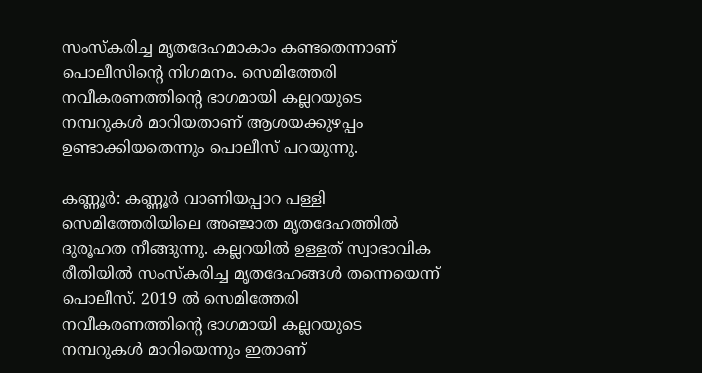സംസ്കരിച്ച മൃതദേഹമാകാം കണ്ടതെന്നാണ് പൊലീസിന്‍റെ നിഗമനം. സെമിത്തേരി നവീകരണത്തിന്റെ ഭാഗമായി കല്ലറയുടെ നമ്പറുകൾ മാറിയതാണ് ആശയക്കുഴപ്പം ഉണ്ടാക്കിയതെന്നും പൊലീസ് പറയുന്നു.

കണ്ണൂർ: കണ്ണൂർ വാണിയപ്പാറ പള്ളി സെമിത്തേരിയിലെ അഞ്ജാത മൃതദേഹത്തിൽ ദുരൂഹത നീങ്ങുന്നു. കല്ലറയിൽ ഉള്ളത് സ്വാഭാവിക രീതിയിൽ സംസ്കരിച്ച മൃതദേഹങ്ങൾ തന്നെയെന്ന് പൊലീസ്. 2019 ൽ സെമിത്തേരി നവീകരണത്തിന്‍റെ ഭാഗമായി കല്ലറയുടെ നമ്പറുകൾ മാറിയെന്നും ഇതാണ്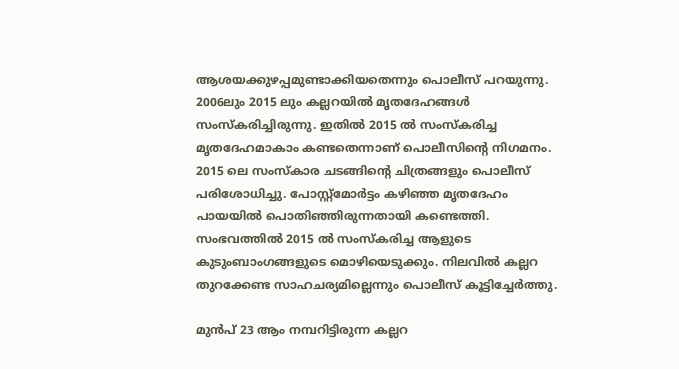ആശയക്കുഴപ്പമുണ്ടാക്കിയതെന്നും പൊലീസ് പറയുന്നു. 2006ലും 2015 ലും കല്ലറയിൽ മൃതദേഹങ്ങൾ സംസ്കരിച്ചിരുന്നു. ഇതിൽ 2015 ൽ സംസ്കരിച്ച മൃതദേഹമാകാം കണ്ടതെന്നാണ് പൊലീസിന്‍റെ നിഗമനം. 2015 ലെ സംസ്കാര ചടങ്ങിന്റെ ചിത്രങ്ങളും പൊലീസ് പരിശോധിച്ചു. പോസ്റ്റ്മോർട്ടം കഴിഞ്ഞ മൃതദേഹം പായയിൽ പൊതിഞ്ഞിരുന്നതായി കണ്ടെത്തി. സംഭവത്തില്‍ 2015 ൽ സംസ്കരിച്ച ആളുടെ കുടുംബാംഗങ്ങളുടെ മൊഴിയെടുക്കും. നിലവില്‍ കല്ലറ തുറക്കേണ്ട സാഹചര്യമില്ലെന്നും പൊലീസ് കൂട്ടിച്ചേര്‍ത്തു.

മുൻപ് 23 ആം നമ്പറിട്ടിരുന്ന കല്ലറ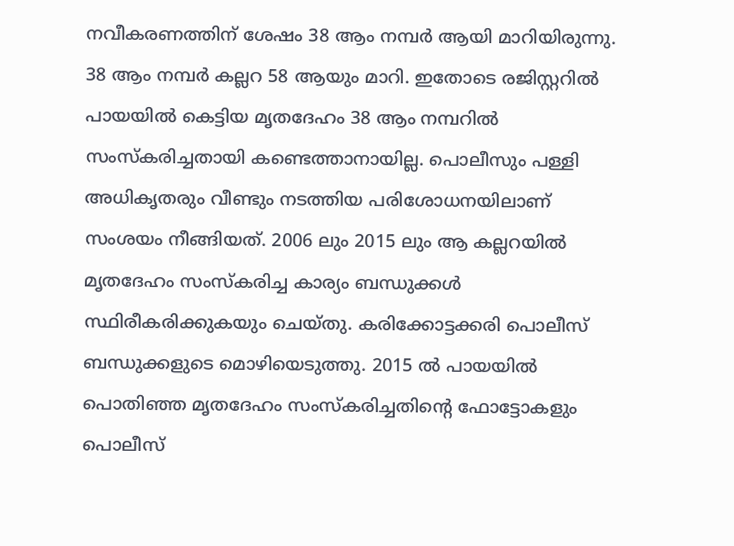നവീകരണത്തിന് ശേഷം 38 ആം നമ്പർ ആയി മാറിയിരുന്നു. 38 ആം നമ്പർ കല്ലറ 58 ആയും മാറി. ഇതോടെ രജിസ്റ്ററിൽ പായയിൽ കെട്ടിയ മൃതദേഹം 38 ആം നമ്പറിൽ സംസ്കരിച്ചതായി കണ്ടെത്താനായില്ല. പൊലീസും പള്ളി അധികൃതരും വീണ്ടും നടത്തിയ പരിശോധനയിലാണ് സംശയം നീങ്ങിയത്. 2006 ലും 2015 ലും ആ കല്ലറയിൽ മൃതദേഹം സംസ്കരിച്ച കാര്യം ബന്ധുക്കൾ സ്ഥിരീകരിക്കുകയും ചെയ്തു. കരിക്കോട്ടക്കരി പൊലീസ് ബന്ധുക്കളുടെ മൊഴിയെടുത്തു. 2015 ൽ പായയിൽ പൊതിഞ്ഞ മൃതദേഹം സംസ്കരിച്ചതിന്റെ ഫോട്ടോകളും പൊലീസ്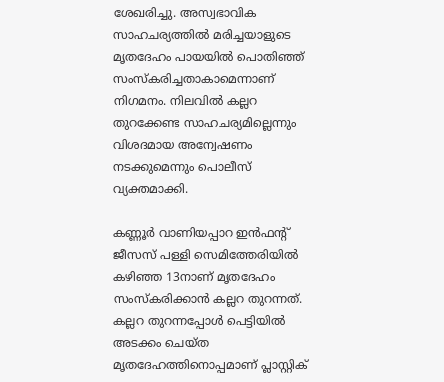ശേഖരിച്ചു. അസ്വഭാവിക സാഹചര്യത്തിൽ മരിച്ചയാളുടെ മൃതദേഹം പായയിൽ പൊതിഞ്ഞ് സംസ്കരിച്ചതാകാമെന്നാണ് നിഗമനം. നിലവിൽ കല്ലറ തുറക്കേണ്ട സാഹചര്യമില്ലെന്നും വിശദമായ അന്വേഷണം നടക്കുമെന്നും പൊലീസ് വ്യക്തമാക്കി.

കണ്ണൂർ വാണിയപ്പാറ ഇൻഫന്റ് ജീസസ് പള്ളി സെമിത്തേരിയിൽ കഴിഞ്ഞ 13നാണ് മൃതദേഹം സംസ്കരിക്കാൻ കല്ലറ തുറന്നത്. കല്ലറ തുറന്നപ്പോൾ പെട്ടിയിൽ അടക്കം ചെയ്ത മൃതദേഹത്തിനൊപ്പമാണ് പ്ലാസ്റ്റിക്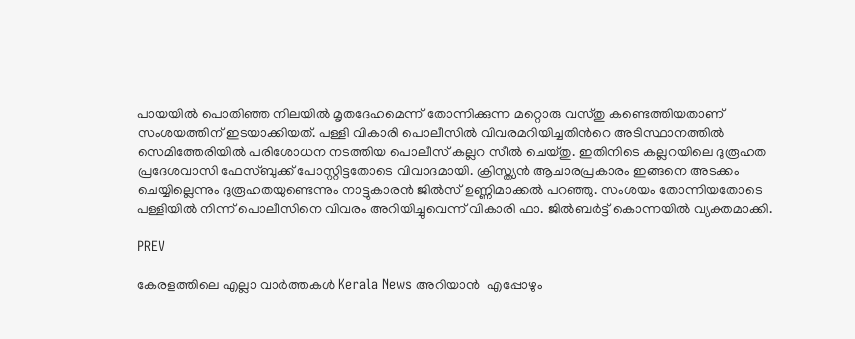പായയിൽ പൊതിഞ്ഞ നിലയിൽ മൃതദേഹമെന്ന് തോന്നിക്കുന്ന മറ്റൊരു വസ്തു കണ്ടെത്തിയതാണ് സംശയത്തിന് ഇടയാക്കിയത്. പള്ളി വികാരി പൊലീസിൽ വിവരമറിയിച്ചതിന്‍റെ അടിസ്ഥാനത്തിൽ സെമിത്തേരിയിൽ പരിശോധന നടത്തിയ പൊലീസ് കല്ലറ സീൽ ചെയ്തു. ഇതിനിടെ കല്ലറയിലെ ദുരൂഹത പ്രദേശവാസി ഫേസ്ബുക്ക് പോസ്റ്റിട്ടതോടെ വിവാദമായി. ക്രിസ്ത്യൻ ആചാരപ്രകാരം ഇങ്ങനെ അടക്കം ചെയ്യില്ലെന്നും ദുരൂഹതയുണ്ടെന്നും നാട്ടുകാരൻ ജിൽസ് ഉണ്ണിമാക്കൽ പറഞ്ഞു. സംശയം തോന്നിയതോടെ പള്ളിയിൽ നിന്ന് പൊലീസിനെ വിവരം അറിയിച്ചുവെന്ന് വികാരി ഫാ. ജിൽബർട്ട് കൊന്നയിൽ വ്യക്തമാക്കി.

PREV

കേരളത്തിലെ എല്ലാ വാർത്തകൾ Kerala News അറിയാൻ  എപ്പോഴും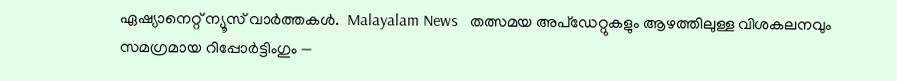ഏഷ്യാനെറ്റ് ന്യൂസ് വാർത്തകൾ.  Malayalam News   തത്സമയ അപ്‌ഡേറ്റുകളും ആഴത്തിലുള്ള വിശകലനവും സമഗ്രമായ റിപ്പോർട്ടിംഗും —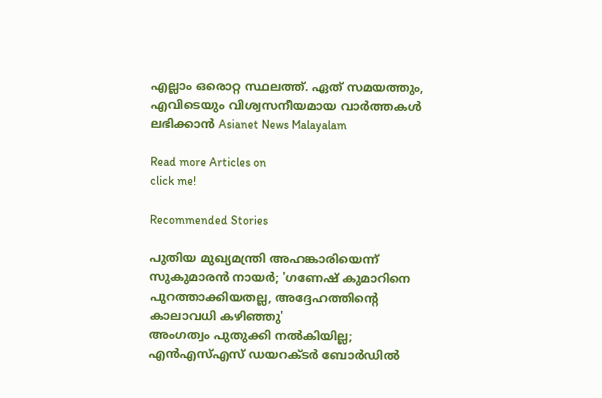എല്ലാം ഒരൊറ്റ സ്ഥലത്ത്. ഏത് സമയത്തും, എവിടെയും വിശ്വസനീയമായ വാർത്തകൾ ലഭിക്കാൻ Asianet News Malayalam

Read more Articles on
click me!

Recommended Stories

പുതിയ മുഖ്യമന്ത്രി അഹങ്കാരിയെന്ന് സുകുമാരൻ നായർ; 'ഗണേഷ് കുമാറിനെ പുറത്താക്കിയതല്ല, അദ്ദേഹത്തിന്റെ കാലാവധി കഴിഞ്ഞു'
അംഗത്വം പുതുക്കി നൽകിയില്ല; എൻഎസ്എസ് ഡയറക്ടർ ബോർഡിൽ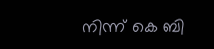നിന്ന് കെ ബി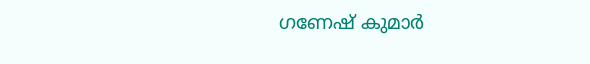ഗണേഷ് കുമാർ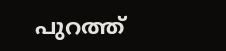പുറത്ത്